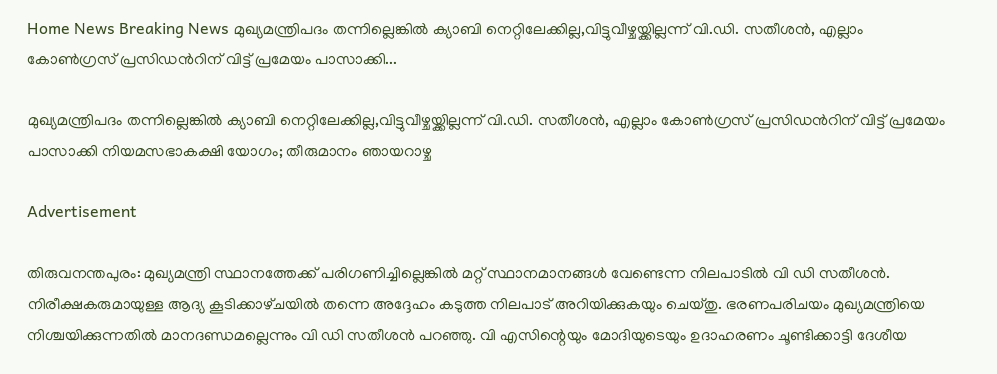Home News Breaking News മുഖ്യമന്ത്രിപദം തന്നില്ലെങ്കിൽ ക്യാബി നെറ്റിലേക്കില്ല,വിട്ടുവീഴ്ചയ്ക്കില്ലന്ന് വി.ഡി. സതീശൻ, എല്ലാം കോൺഗ്രസ് പ്രസിഡൻറിന് വിട്ട് പ്രമേയം പാസാക്കി...

മുഖ്യമന്ത്രിപദം തന്നില്ലെങ്കിൽ ക്യാബി നെറ്റിലേക്കില്ല,വിട്ടുവീഴ്ചയ്ക്കില്ലന്ന് വി.ഡി. സതീശൻ, എല്ലാം കോൺഗ്രസ് പ്രസിഡൻറിന് വിട്ട് പ്രമേയം പാസാക്കി നിയമസഭാകക്ഷി യോഗം; തീരുമാനം ഞായറാഴ്ച

Advertisement

തിരുവനന്തപുരം: മുഖ്യമന്ത്രി സ്ഥാനത്തേക്ക് പരിഗണിച്ചില്ലെങ്കിൽ മറ്റ് സ്ഥാനമാനങ്ങൾ വേണ്ടെന്ന നിലപാടിൽ വി ഡി സതീശൻ. നിരീക്ഷകരുമായുള്ള ആദ്യ കൂടിക്കാഴ്‌ചയിൽ തന്നെ അദ്ദേഹം കടുത്ത നിലപാട് അറിയിക്കുകയും ചെയ്‌തു. ഭരണപരിചയം മുഖ്യമന്ത്രിയെ നിശ്ചയിക്കുന്നതിൽ മാനദണ്ഡമല്ലെന്നും വി ഡി സതീശൻ പറഞ്ഞു. വി എസിന്റെയും മോദിയുടെയും ഉദാഹരണം ചൂണ്ടിക്കാട്ടി ദേശീയ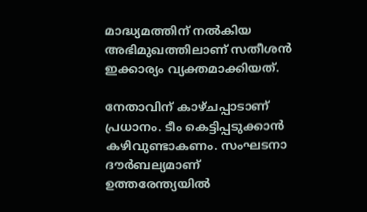മാദ്ധ്യമത്തിന് നൽകിയ അഭിമുഖത്തിലാണ് സതീശൻ ഇക്കാര്യം വ്യക്തമാക്കിയത്.

നേതാവിന് കാഴ്‌ചപ്പാടാണ് പ്രധാനം. ടീം കെട്ടിപ്പടുക്കാൻ കഴിവുണ്ടാകണം. സംഘടനാ ദൗർബല്യമാണ് ഉത്തരേന്ത്യയിൽ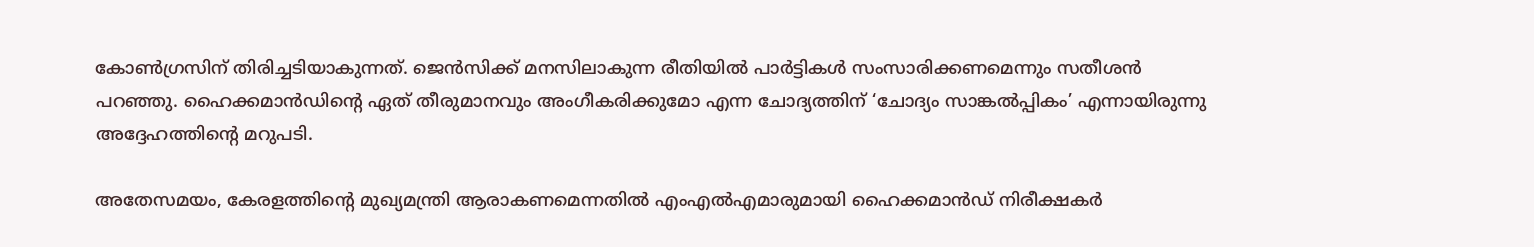കോൺഗ്രസിന് തിരിച്ചടിയാകുന്നത്. ജെൻസിക്ക് മനസിലാകുന്ന രീതിയിൽ പാർട്ടികൾ സംസാരിക്കണമെന്നും സതീശൻ പറഞ്ഞു. ഹൈക്കമാൻഡിന്റെ ഏത് തീരുമാനവും അംഗീകരിക്കുമോ എന്ന ചോദ്യത്തിന് ‘ചോദ്യം സാങ്കൽപ്പികം’ എന്നായിരുന്നു അദ്ദേഹത്തിന്റെ മറുപടി.

അതേസമയം, കേരളത്തിന്റെ മുഖ്യമന്ത്രി ആരാകണമെന്നതിൽ എംഎൽഎമാരുമായി ഹൈക്കമാൻഡ് നിരീക്ഷകർ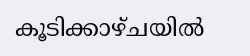കൂടിക്കാഴ്‌ചയിൽ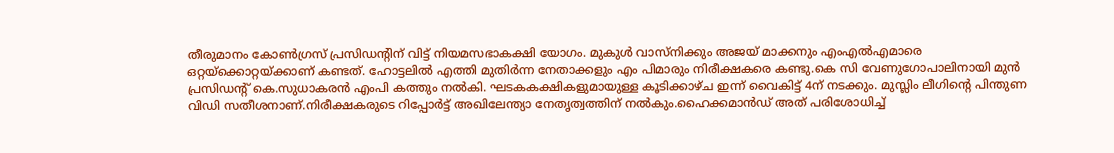തീരുമാനം കോൺഗ്രസ് പ്രസിഡൻ്റിന് വിട്ട് നിയമസഭാകക്ഷി യോഗം. മുകുൾ വാസ്‌നിക്കും അജയ് മാക്കനും എംഎൽഎമാരെ ഒറ്റയ്‌ക്കൊറ്റയ്‌ക്കാണ് കണ്ടത്. ഹോട്ടലിൽ എത്തി മുതിർന്ന നേതാക്കളും എം പിമാരും നിരീക്ഷകരെ കണ്ടു.കെ സി വേണുഗോപാലിനായി മുൻ പ്രസിഡൻ്റ് കെ.സുധാകരൻ എംപി കത്തും നൽകി. ഘടകകക്ഷികളുമായുള്ള കൂടിക്കാഴ്‌ച ഇന്ന് വൈകിട്ട് 4ന് നടക്കും. മുസ്ലിം ലീഗിൻ്റെ പിന്തുണ വിഡി സതീശനാണ്.നിരീക്ഷകരുടെ റിപ്പോർട്ട് അഖിലേന്ത്യാ നേതൃത്വത്തിന് നൽകും.ഹൈക്കമാൻഡ് അത് പരിശോധിച്ച്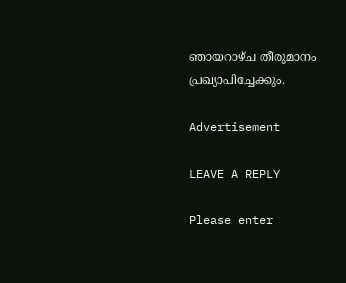ഞായറാഴ്ച തീരുമാനം പ്രഖ്യാപിച്ചേക്കും.

Advertisement

LEAVE A REPLY

Please enter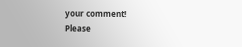your comment!
Please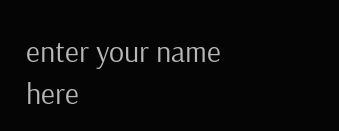enter your name here